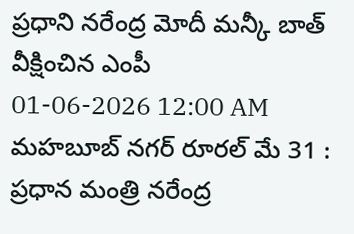ప్రధాని నరేంద్ర మోదీ మన్కీ బాత్ వీక్షించిన ఎంపీ
01-06-2026 12:00 AM
మహబూబ్ నగర్ రూరల్ మే 31 : ప్రధాన మంత్రి నరేంద్ర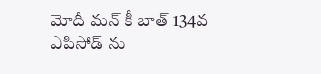మోదీ మన్ కీ బాత్ 134వ ఎపిసోడ్ ను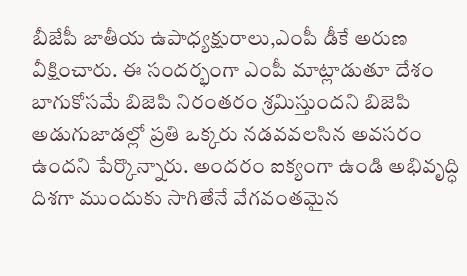బీజేపీ జాతీయ ఉపాధ్యక్షురాలు,ఎంపీ డీకే అరుణ వీక్షించారు. ఈ సందర్భంగా ఎంపీ మాట్లాడుతూ దేశం బాగుకోసమే బిజెపి నిరంతరం శ్రమిస్తుందని బిజెపి అడుగుజాడల్లో ప్రతి ఒక్కరు నడవవలసిన అవసరం ఉందని పేర్కొన్నారు. అందరం ఐక్యంగా ఉండి అభివృద్ధి దిశగా ముందుకు సాగితేనే వేగవంతమైన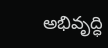అభివృద్ధి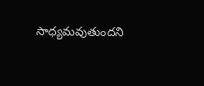సాధ్యమవుతుందని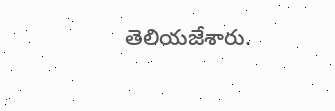తెలియజేశారు.